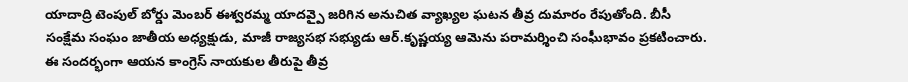యాదాద్రి టెంపుల్ బోర్డు మెంబర్ ఈశ్వరమ్మ యాదవ్పై జరిగిన అనుచిత వ్యాఖ్యల ఘటన తీవ్ర దుమారం రేపుతోంది. బీసీ సంక్షేమ సంఘం జాతీయ అధ్యక్షుడు, మాజీ రాజ్యసభ సభ్యుడు ఆర్.కృష్ణయ్య ఆమెను పరామర్శించి సంఘీభావం ప్రకటించారు. ఈ సందర్భంగా ఆయన కాంగ్రెస్ నాయకుల తీరుపై తీవ్ర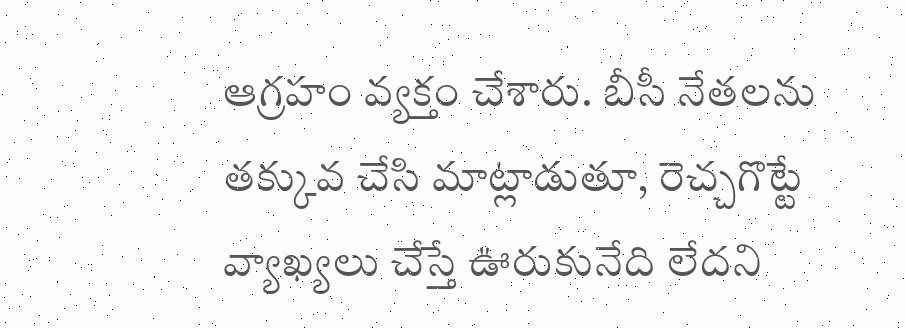ఆగ్రహం వ్యక్తం చేశారు. బీసీ నేతలను తక్కువ చేసి మాట్లాడుతూ, రెచ్చగొట్టే వ్యాఖ్యలు చేస్తే ఊరుకునేది లేదని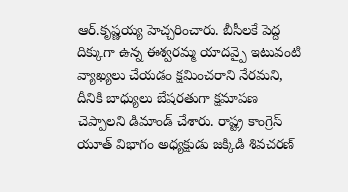ఆర్.కృష్ణయ్య హెచ్చరించారు. బీసీలకే పెద్ద దిక్కుగా ఉన్న ఈశ్వరమ్మ యాదవ్పై ఇటువంటి వ్యాఖ్యలు చేయడం క్షమించరాని నేరమని, దీనికి బాధ్యులు బేషరతుగా క్షమాపణ చెప్పాలని డిమాండ్ చేశారు. రాష్ట్ర కాంగ్రెస్ యూత్ విభాగం అధ్యక్షుడు జక్కిడి శివచరణ్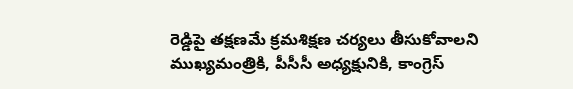రెడ్డిపై తక్షణమే క్రమశిక్షణ చర్యలు తీసుకోవాలని ముఖ్యమంత్రికి, పీసీసీ అధ్యక్షునికి, కాంగ్రెస్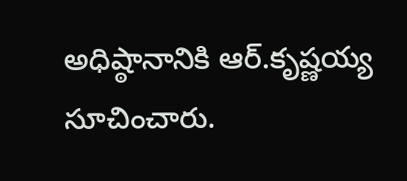అధిష్ఠానానికి ఆర్.కృష్ణయ్య సూచించారు.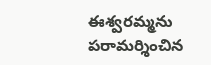ఈశ్వరమ్మను పరామర్శించిన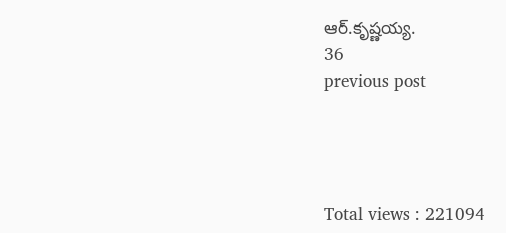ఆర్.కృష్ణయ్య.
36
previous post




Total views : 221094